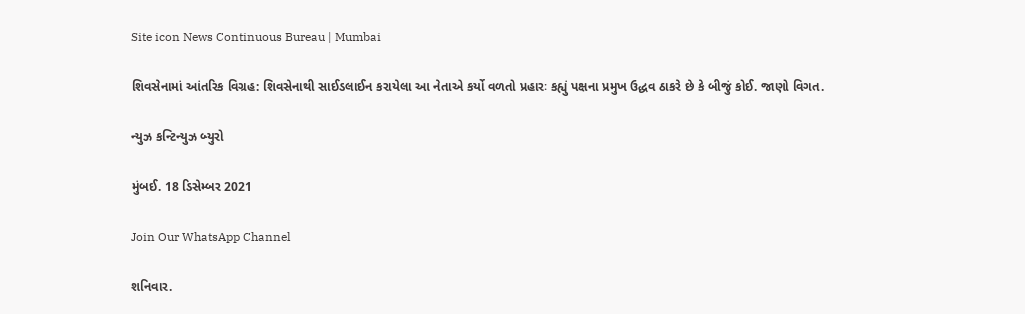Site icon News Continuous Bureau | Mumbai

શિવસેનામાં આંતરિક વિગ્રહ: શિવસેનાથી સાઈડલાઈન કરાયેલા આ નેતાએ કર્યો વળતો પ્રહારઃ કહ્યું પક્ષના પ્રમુખ ઉદ્ધવ ઠાકરે છે કે બીજું કોઈ. જાણો વિગત.

ન્યુઝ કન્ટિન્યુઝ બ્યુરો

મુંબઈ. 18 ડિસેમ્બર 2021

Join Our WhatsApp Channel

શનિવાર.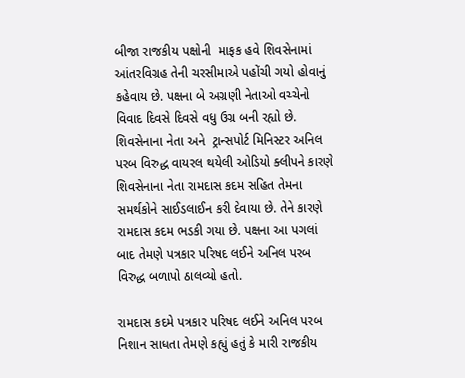બીજા રાજકીય પક્ષોની  માફક હવે શિવસેનામાં આંતરવિગ્રહ તેની ચરસીમાએ પહોંચી ગયો હોવાનું કહેવાય છે. પક્ષના બે અગ્રણી નેતાઓ વચ્ચેનો વિવાદ દિવસે દિવસે વધુ ઉગ્ર બની રહ્યો છે. શિવસેનાના નેતા અને  ટ્રાન્સપોર્ટ મિનિસ્ટર અનિલ પરબ વિરુદ્ધ વાયરલ થયેલી ઓડિયો ક્લીપને કારણે શિવસેનાના નેતા રામદાસ કદમ સહિત તેમના સમર્થકોને સાઈડલાઈન કરી દેવાયા છે. તેને કારણે રામદાસ કદમ ભડકી ગયા છે. પક્ષના આ પગલાં બાદ તેમણે પત્રકાર પરિષદ લઈને અનિલ પરબ વિરુદ્ધ બળાપો ઠાલવ્યો હતો.

રામદાસ કદમે પત્રકાર પરિષદ લઈને અનિલ પરબ નિશાન સાધતા તેમણે કહ્યું હતું કે મારી રાજકીય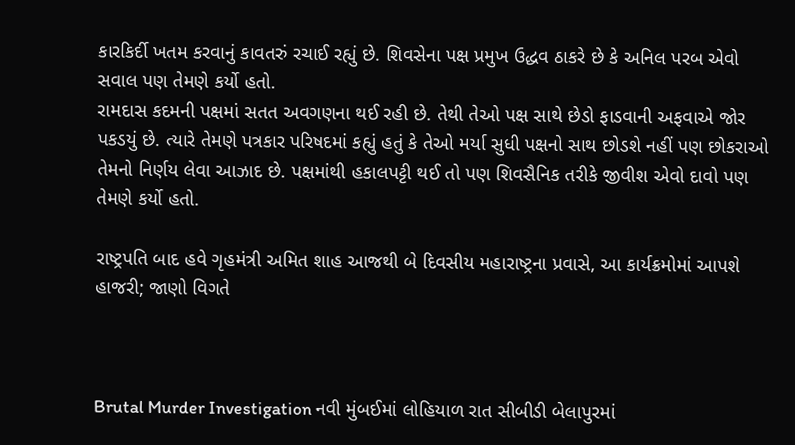કારકિર્દી ખતમ કરવાનું કાવતરું રચાઈ રહ્યું છે. શિવસેના પક્ષ પ્રમુખ ઉદ્ધવ ઠાકરે છે કે અનિલ પરબ એવો સવાલ પણ તેમણે કર્યો હતો.
રામદાસ કદમની પક્ષમાં સતત અવગણના થઈ રહી છે. તેથી તેઓ પક્ષ સાથે છેડો ફાડવાની અફવાએ જોર પકડયું છે. ત્યારે તેમણે પત્રકાર પરિષદમાં કહ્યું હતું કે તેઓ મર્યા સુધી પક્ષનો સાથ છોડશે નહીં પણ છોકરાઓ તેમનો નિર્ણય લેવા આઝાદ છે. પક્ષમાંથી હકાલપટ્ટી થઈ તો પણ શિવસૈનિક તરીકે જીવીશ એવો દાવો પણ તેમણે કર્યો હતો.

રાષ્ટ્રપતિ બાદ હવે ગૃહમંત્રી અમિત શાહ આજથી બે દિવસીય મહારાષ્ટ્રના પ્રવાસે, આ કાર્યક્રમોમાં આપશે હાજરી; જાણો વિગતે



Brutal Murder Investigation નવી મુંબઈમાં લોહિયાળ રાત સીબીડી બેલાપુરમાં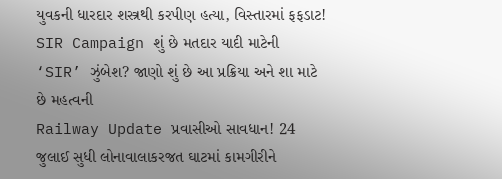યુવકની ધારદાર શસ્ત્રથી કરપીણ હત્યા, વિસ્તારમાં ફફડાટ!
SIR Campaign શું છે મતદાર યાદી માટેની ‘SIR’ ઝુંબેશ? જાણો શું છે આ પ્રક્રિયા અને શા માટે છે મહત્વની
Railway Update પ્રવાસીઓ સાવધાન! 24 જુલાઈ સુધી લોનાવાલાકરજત ઘાટમાં કામગીરીને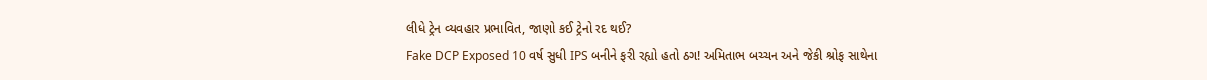લીધે ટ્રેન વ્યવહાર પ્રભાવિત, જાણો કઈ ટ્રેનો રદ થઈ?
Fake DCP Exposed 10 વર્ષ સુધી IPS બનીને ફરી રહ્યો હતો ઠગ! અમિતાભ બચ્ચન અને જેકી શ્રોફ સાથેના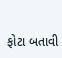ફોટા બતાવી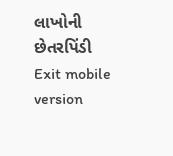લાખોની છેતરપિંડી
Exit mobile version